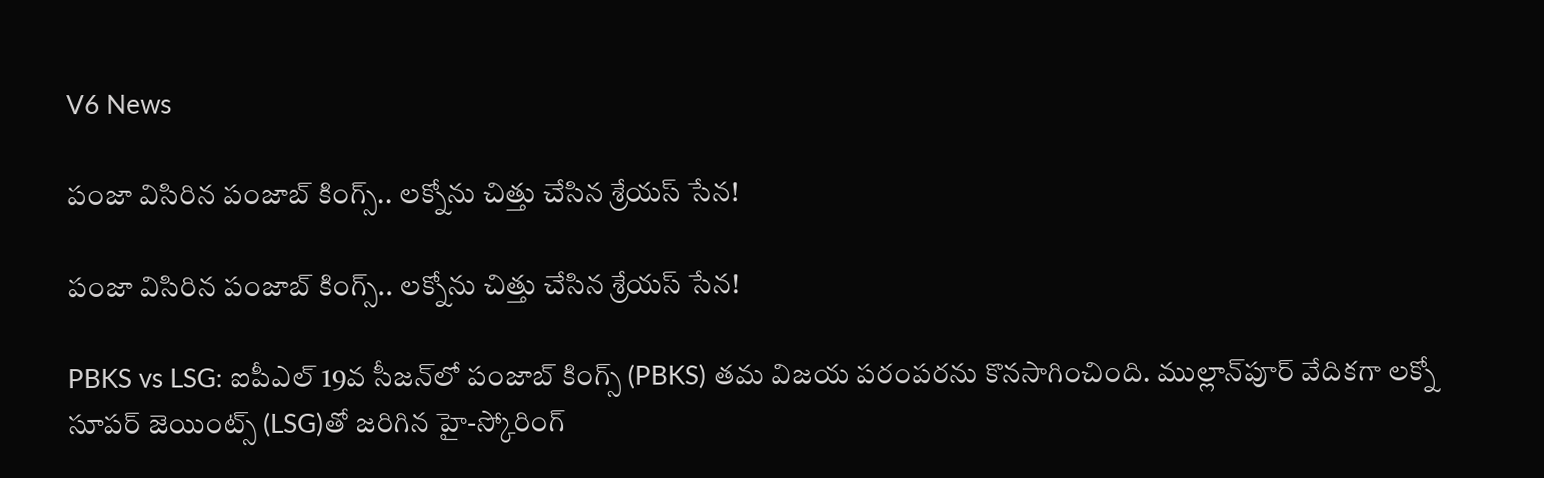V6 News

పంజా విసిరిన పంజాబ్ కింగ్స్.. లక్నోను చిత్తు చేసిన శ్రేయస్ సేన!

పంజా విసిరిన పంజాబ్ కింగ్స్.. లక్నోను చిత్తు చేసిన శ్రేయస్ సేన!

PBKS vs LSG: ఐపీఎల్ 19వ సీజన్‌లో పంజాబ్ కింగ్స్ (PBKS) తమ విజయ పరంపరను కొనసాగించింది. ముల్లాన్‌పూర్ వేదికగా లక్నో సూపర్ జెయింట్స్ (LSG)తో జరిగిన హై-స్కోరింగ్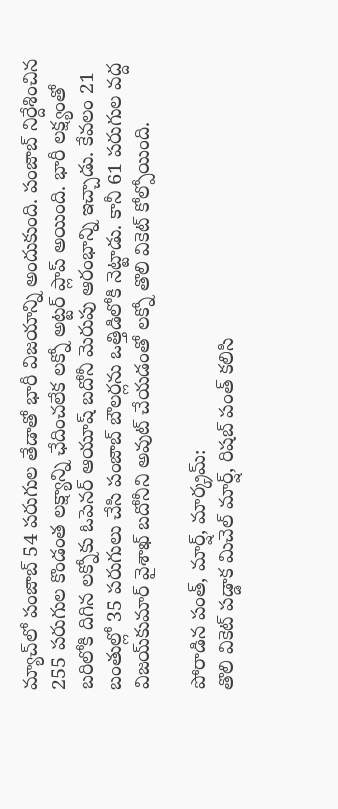మ్యాచ్‌లో పంజాబ్ 54 పరుగుల తేడాతో భారీ విజయాన్ని అందుకుంది. పంజాబ్ నిర్దేశించిన 255 పరుగుల కొండంత లక్ష్యాన్ని ఛేదించలేక లక్నో అట్టర్ ప్లాప్ అయింది. భారీ లక్ష్యంతో బరిలోకి దిగిన లక్నోకు ఓపెనర్ ఆయూష్ బదోనీ మెరుపు ఆరంభాన్ని ఇచ్చాడు. కేవలం 21 బంతుల్లో 35 పరుగులు చేసి పంజాబ్ బౌలర్లను ఒత్తిడిలోకి నెట్టాడు. కానీ 61 పరుగుల వద్ద విజయ్‌కుమార్ వైశాఖ్ బదోనీని అవుట్ చేయడంతో లక్నో తొలి వికెట్ కోల్పోయింది.

పోరాడిన పంత్, మార్ష్, మార్క్రమ్:
తొలి వికెట్ పడ్డాక మిచెల్ మార్ష్, రిషబ్ పంత్ కలిసి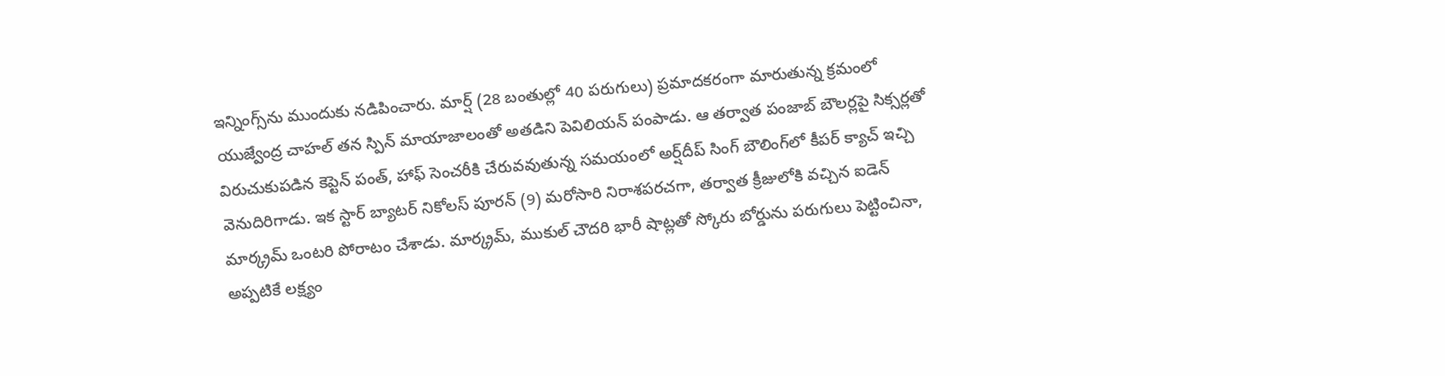ఇన్నింగ్స్‌ను ముందుకు నడిపించారు. మార్ష్ (28 బంతుల్లో 40 పరుగులు) ప్రమాదకరంగా మారుతున్న క్రమంలో యుజ్వేంద్ర చాహల్ తన స్పిన్ మాయాజాలంతో అతడిని పెవిలియన్ పంపాడు. ఆ తర్వాత పంజాబ్ బౌలర్లపై సిక్సర్లతో విరుచుకుపడిన కెప్టెన్ పంత్, హాఫ్ సెంచరీకి చేరువవుతున్న సమయంలో అర్ష్‌దీప్ సింగ్ బౌలింగ్‌లో కీపర్ క్యాచ్ ఇచ్చి వెనుదిరిగాడు. ఇక స్టార్ బ్యాటర్ నికోలస్ పూరన్ (9) మరోసారి నిరాశపరచగా, తర్వాత క్రీజులోకి వచ్చిన ఐడెన్ మార్క్రమ్ ఒంటరి పోరాటం చేశాడు. మార్క్రమ్, ముకుల్ చౌదరి భారీ షాట్లతో స్కోరు బోర్డును పరుగులు పెట్టించినా, అప్పటికే లక్ష్యం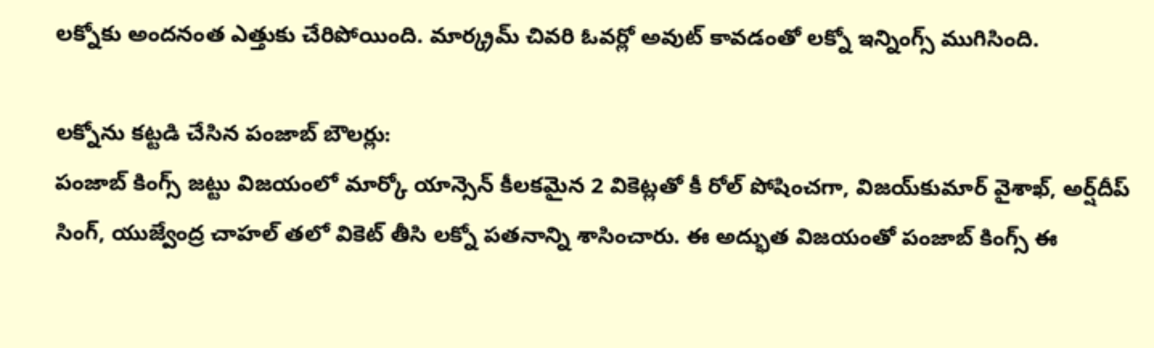లక్నోకు అందనంత ఎత్తుకు చేరిపోయింది. మార్క్రమ్ చివరి ఓవర్లో అవుట్ కావడంతో లక్నో ఇన్నింగ్స్ ముగిసింది.

లక్నోను కట్టడి చేసిన పంజాబ్ బౌలర్లు:
పంజాబ్ కింగ్స్ జట్టు విజయంలో మార్కో యాన్సెన్ కీలకమైన 2 వికెట్లతో కీ రోల్ పోషించగా, విజయ్‌కుమార్ వైశాఖ్, అర్ష్‌దీప్ సింగ్, యుజ్వేంద్ర చాహల్ తలో వికెట్ తీసి లక్నో పతనాన్ని శాసించారు. ఈ అద్భుత విజయంతో పంజాబ్ కింగ్స్ ఈ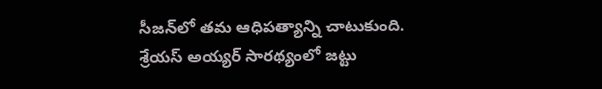సీజన్‌లో తమ ఆధిపత్యాన్ని చాటుకుంది. శ్రేయస్ అయ్యర్ సారథ్యంలో జట్టు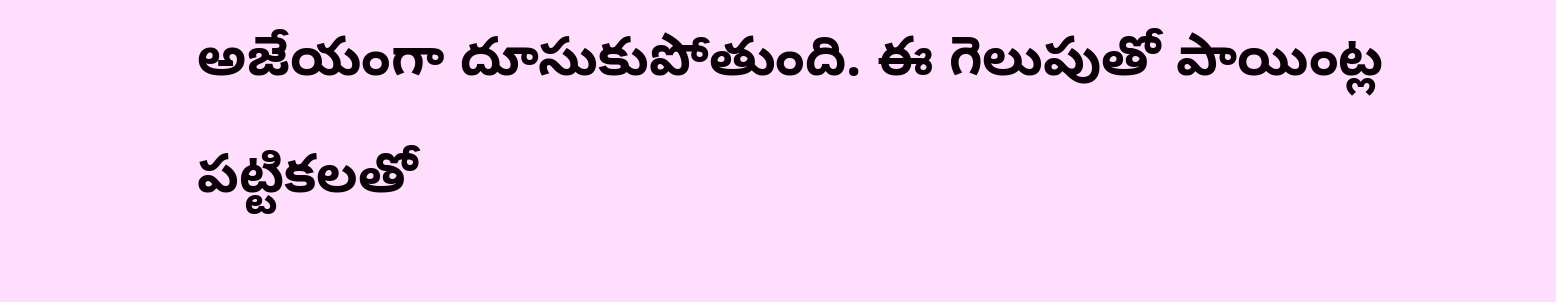అజేయంగా దూసుకుపోతుంది. ఈ గెలుపుతో పాయింట్ల పట్టికలతో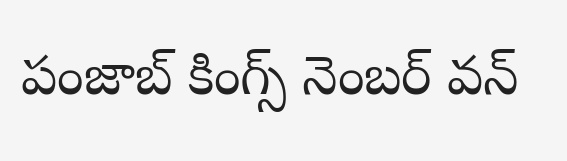పంజాబ్ కింగ్స్ నెంబర్ వన్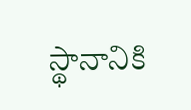స్థానానికి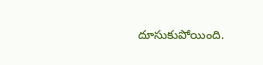దూసుకుపోయింది.